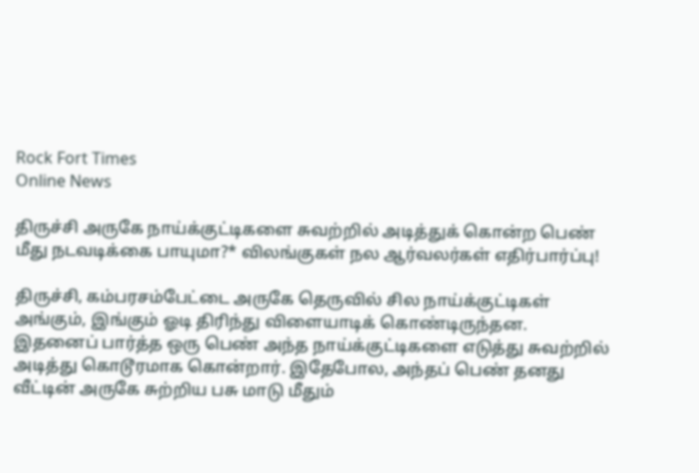Rock Fort Times
Online News

திருச்சி அருகே நாய்க்குட்டிகளை சுவற்றில் அடித்துக் கொன்ற பெண் மீது நடவடிக்கை பாயுமா?* விலங்குகள் நல ஆர்வலர்கள் எதிர்பார்ப்பு!

திருச்சி, கம்பரசம்பேட்டை அருகே தெருவில் சில நாய்க்குட்டிகள் அங்கும், இங்கும் ஓடி திரிந்து விளையாடிக் கொண்டிருந்தன. இதனைப் பார்த்த ஒரு பெண் அந்த நாய்க்குட்டிகளை எடுத்து சுவற்றில் அடித்து கொடூரமாக கொன்றார். இதேபோல, அந்தப் பெண் தனது வீட்டின் அருகே சுற்றிய பசு மாடு மீதும்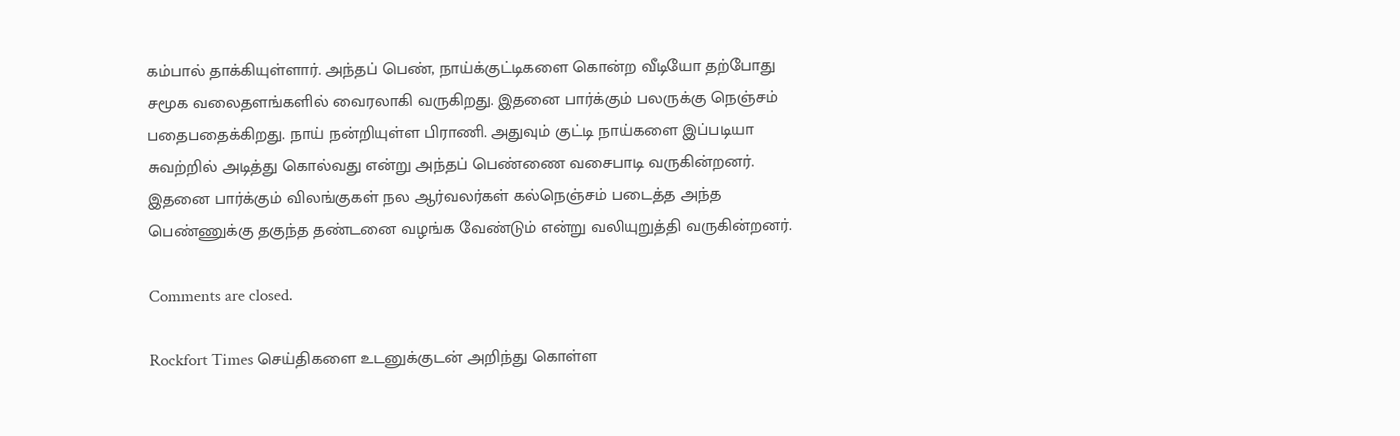கம்பால் தாக்கியுள்ளார். அந்தப் பெண், நாய்க்குட்டிகளை கொன்ற வீடியோ தற்போது சமூக வலைதளங்களில் வைரலாகி வருகிறது. இதனை பார்க்கும் பலருக்கு நெஞ்சம் பதைபதைக்கிறது. நாய் நன்றியுள்ள பிராணி. அதுவும் குட்டி நாய்களை இப்படியா சுவற்றில் அடித்து கொல்வது என்று அந்தப் பெண்ணை வசைபாடி வருகின்றனர். இதனை பார்க்கும் விலங்குகள் நல ஆர்வலர்கள் கல்நெஞ்சம் படைத்த அந்த பெண்ணுக்கு தகுந்த தண்டனை வழங்க வேண்டும் என்று வலியுறுத்தி வருகின்றனர்.

Comments are closed.

Rockfort Times செய்திகளை உடனுக்குடன் அறிந்து கொள்ள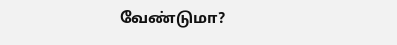வேண்டுமா?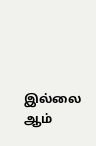இல்லை ஆம்